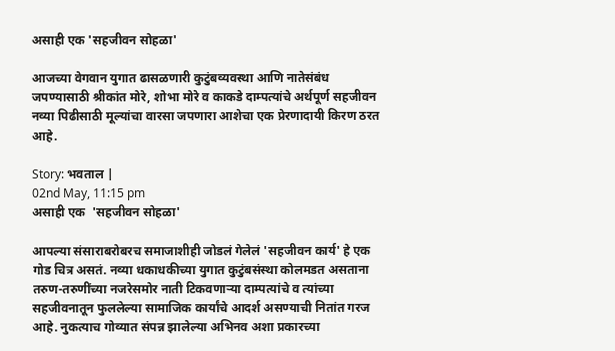असाही एक 'सहजीवन सोहळा'

आजच्या वेगवान युगात ढासळणारी कुटुंबव्यवस्था आणि नातेसंबंध जपण्यासाठी श्रीकांत मोरे, शोभा मोरे व काकडे दाम्पत्यांचे अर्थपूर्ण सहजीवन नव्या पिढीसाठी मूल्यांचा वारसा जपणारा आशेचा एक प्रेरणादायी किरण ठरत आहे.

Story: भवताल |
02nd May, 11:15 pm
असाही एक  'सहजीवन सोहळा'

आपल्या संसाराबरोबरच समाजाशीही जोडलं गेलेलं 'सहजीवन कार्य' हे एक गोड चित्र असतं. नव्या धकाधकीच्या युगात कुटुंबसंस्था कोलमडत असताना तरुण-तरुणींच्या नजरेसमोर नाती टिकवणाऱ्या दाम्पत्यांचे व त्यांच्या सहजीवनातून फुललेल्या सामाजिक कार्यांचे आदर्श असण्याची नितांत गरज आहे. नुकत्याच गोव्यात संपन्न झालेल्या अभिनव अशा प्रकारच्या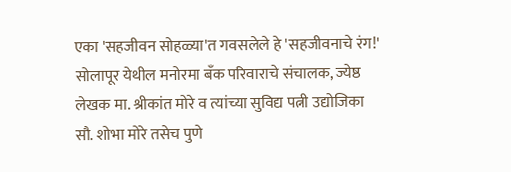एका 'सहजीवन सोहळ्या'त गवसलेले हे 'सहजीवनाचे रंग!' सोलापूर येथील मनोरमा बँक परिवाराचे संचालक, ज्येष्ठ लेखक मा. श्रीकांत मोरे व त्यांच्या सुविद्य पत्नी उद्योजिका सौ. शोभा मोरे तसेच पुणे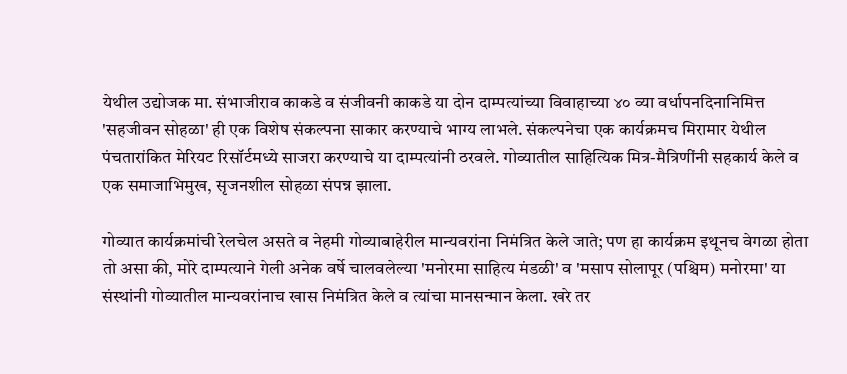येथील उद्योजक मा. संभाजीराव काकडे व संजीवनी काकडे या दोन दाम्पत्यांच्या विवाहाच्या ४० व्या वर्धापनदिनानिमित्त 'सहजीवन सोहळा' ही एक विशेष संकल्पना साकार करण्याचे भाग्य लाभले. संकल्पनेचा एक कार्यक्रमच मिरामार येथील पंचतारांकित मेरियट रिसॉर्टमध्ये साजरा करण्याचे या दाम्पत्यांनी ठरवले. गोव्यातील साहित्यिक मित्र-मैत्रिणींनी सहकार्य केले व एक समाजाभिमुख, सृजनशील सोहळा संपन्न झाला.

गोव्यात कार्यक्रमांची रेलचेल असते व नेहमी गोव्याबाहेरील मान्यवरांना निमंत्रित केले जाते; पण हा कार्यक्रम इथूनच वेगळा होता तो असा की, मोरे दाम्पत्याने गेली अनेक वर्षे चालवलेल्या 'मनोरमा साहित्य मंडळी' व 'मसाप सोलापूर (पश्चिम) मनोरमा' या संस्थांनी गोव्यातील मान्यवरांनाच खास निमंत्रित केले व त्यांचा मानसन्मान केला. खरे तर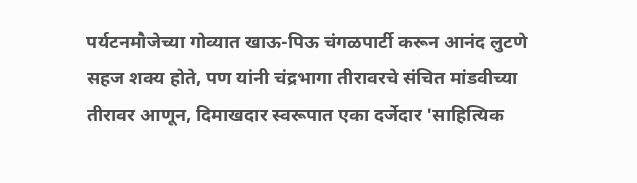पर्यटनमौजेच्या गोव्यात खाऊ-पिऊ चंगळपार्टी करून आनंद लुटणे सहज शक्य होते, पण यांनी चंद्रभागा तीरावरचे संचित मांडवीच्या तीरावर आणून, दिमाखदार स्वरूपात एका दर्जेदार 'साहित्यिक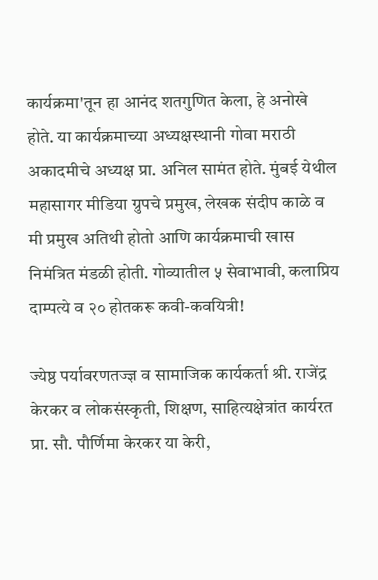कार्यक्रमा'तून हा आनंद शतगुणित केला, हे अनोखे होते. या कार्यक्रमाच्या अध्यक्षस्थानी गोवा मराठी अकादमीचे अध्यक्ष प्रा. अनिल सामंत होते. मुंबई येथील महासागर मीडिया ग्रुपचे प्रमुख, लेखक संदीप काळे व मी प्रमुख अतिथी होतो आणि कार्यक्रमाची खास निमंत्रित मंडळी होती. गोव्यातील ५ सेवाभावी, कलाप्रिय दाम्पत्ये व २० होतकरू कवी-कवयित्री!

ज्येष्ठ पर्यावरणतज्ज्ञ व सामाजिक कार्यकर्ता श्री. राजेंद्र केरकर व लोकसंस्कृती, शिक्षण, साहित्यक्षेत्रांत कार्यरत प्रा. सौ. पौर्णिमा केरकर या केरी,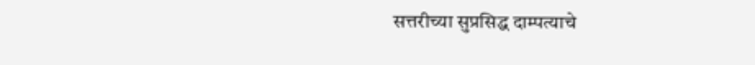सत्तरीच्या सुप्रसिद्ध दाम्पत्याचे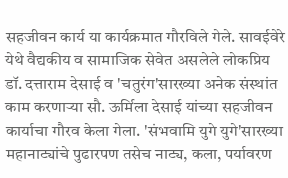सहजीवन कार्य या कार्यक्रमात गौरविले गेले. सावईवेरे येथे वैद्यकीय व सामाजिक सेवेत असलेले लोकप्रिय डॉ. दत्ताराम देसाई व 'चतुरंग'सारख्या अनेक संस्थांत काम करणाऱ्या सौ. ऊर्मिला देसाई यांच्या सहजीवन कार्याचा गौरव केला गेला. 'संभवामि युगे युगे'सारख्या महानाट्यांचे पुढारपण तसेच नाट्य, कला, पर्यावरण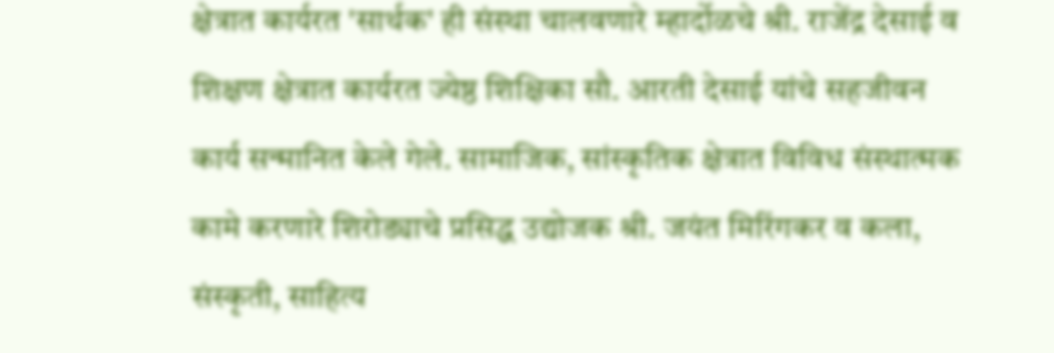क्षेत्रात कार्यरत 'सार्थक' ही संस्था चालवणारे म्हार्दोळचे श्री. राजेंद्र देसाई व शिक्षण क्षेत्रात कार्यरत ज्येष्ठ शिक्षिका सौ. आरती देसाई यांचे सहजीवन कार्य सन्मानित केले गेले. सामाजिक, सांस्कृतिक क्षेत्रात विविध संस्थात्मक कामे करणारे शिरोड्याचे प्रसिद्ध उद्योजक श्री. जयंत मिरिंगकर व कला, संस्कृती, साहित्य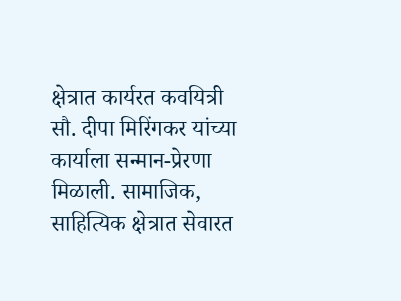क्षेत्रात कार्यरत कवयित्री सौ. दीपा मिरिंगकर यांच्या कार्याला सन्मान-प्रेरणा मिळाली. सामाजिक, साहित्यिक क्षेत्रात सेवारत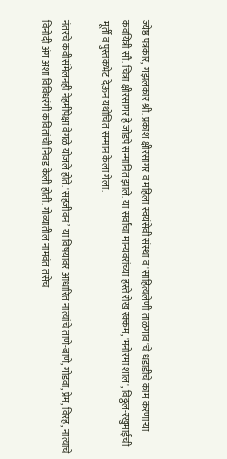ज्येष्ठ पत्रकार, गझलकार श्री. प्रकाश क्षीरसागर व महिला स्वयंसेवी संस्था व 'साहित्यलेणी ताळगाव'चे धडाडीचे काम करणाऱ्या कवयित्री सौ. चित्रा क्षीरसागर हे जोडपे सन्मानित झाले. या सर्वांचा मान्यवरांच्या हस्ते रोख रक्कम, 'मनोरमा शाल', विठ्ठल-रखुमाईची मूर्ती व पुस्तकभेट देऊन यथोचित सन्मान केला गेला.

नंतरचे कवीसंमेलनही नेहमीपेक्षा वेगळे योजले होते. 'सहजीवन’ या विषयावर आधारित नात्यांचे ताणे-बाणे, गोडवा, प्रेम, विरह, नात्याचे विनोदी अंग अशा विविधरंगी कवितांची निवड केली होती. गोव्यातील नामवंत तसेच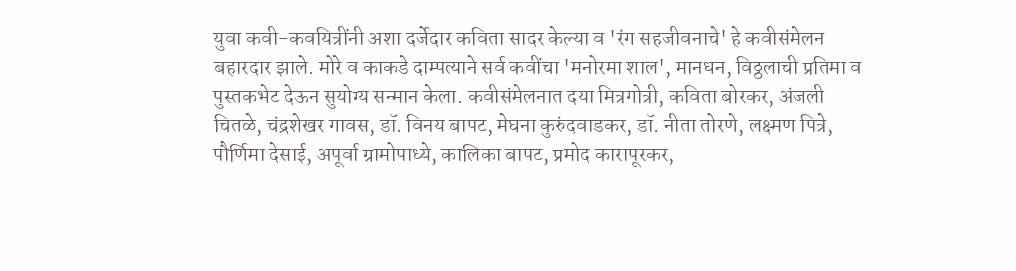युवा कवी-कवयित्रींनी अशा दर्जेदार कविता सादर केल्या व 'रंग सहजीवनाचे' हे कवीसंमेलन बहारदार झाले. मोरे व काकडे दाम्पत्याने सर्व कवींचा 'मनोरमा शाल', मानधन, विठ्ठलाची प्रतिमा व पुस्तकभेट देऊन सुयोग्य सन्मान केला. कवीसंमेलनात दया मित्रगोत्री, कविता बोरकर, अंजली चितळे, चंद्रशेखर गावस, डॉ. विनय बापट, मेघना कुरुंदवाडकर, डॉ. नीता तोरणे, लक्ष्मण पित्रे, पौर्णिमा देसाई, अपूर्वा ग्रामोपाध्ये, कालिका बापट, प्रमोद कारापूरकर,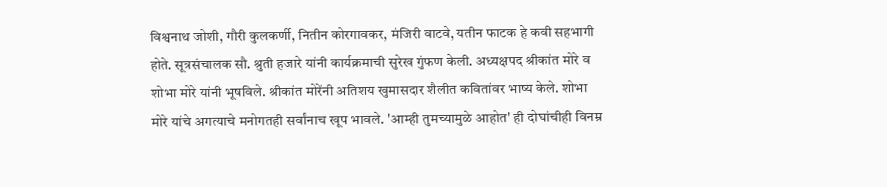विश्वनाथ जोशी, गौरी कुलकर्णी, नितीन कोरगावकर, मंजिरी वाटवे, यतीन फाटक हे कवी सहभागी होते. सूत्रसंचालक सौ. श्रुती हजारे यांनी कार्यक्रमाची सुरेख गुंफण केली. अध्यक्षपद श्रीकांत मोरे व शोभा मोरे यांनी भूषविले. श्रीकांत मोरेंनी अतिशय खुमासदार शैलीत कवितांवर भाष्य केले. शोभा मोरे यांचे अगत्याचे मनोगतही सर्वांनाच खूप भावले. 'आम्ही तुमच्यामुळे आहोत' ही दोघांचीही विनम्र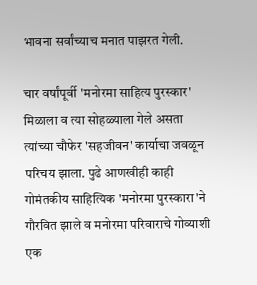भावना सर्वांच्याच मनात पाझरत गेली.

चार वर्षांपूर्वी 'मनोरमा साहित्य पुरस्कार' मिळाला व त्या सोहळ्याला गेले असता त्यांच्या चौफेर 'सहजीवन' कार्याचा जवळून परिचय झाला. पुढे आणखीही काही गोमंतकीय साहित्यिक 'मनोरमा पुरस्कारा'ने गौरवित झाले व मनोरमा परिवाराचे गोव्याशी एक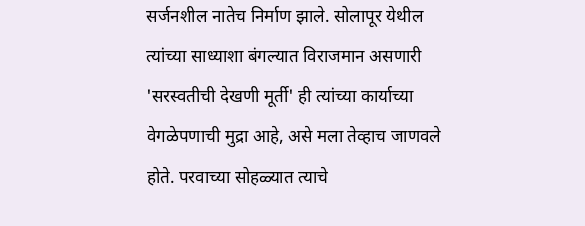सर्जनशील नातेच निर्माण झाले. सोलापूर येथील त्यांच्या साध्याशा बंगल्यात विराजमान असणारी 'सरस्वतीची देखणी मूर्ती' ही त्यांच्या कार्याच्या वेगळेपणाची मुद्रा आहे, असे मला तेव्हाच जाणवले होते. परवाच्या सोहळ्यात त्याचे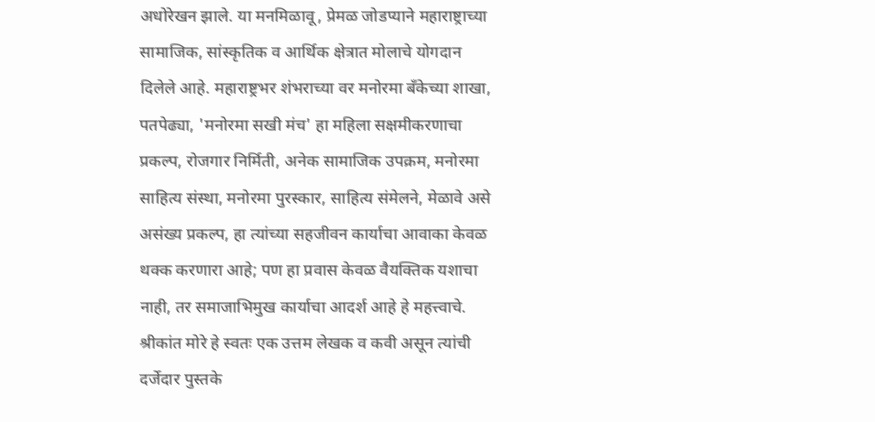अधोरेखन झाले. या मनमिळावू, प्रेमळ जोडप्याने महाराष्ट्राच्या सामाजिक, सांस्कृतिक व आर्थिक क्षेत्रात मोलाचे योगदान दिलेले आहे. महाराष्ट्रभर शंभराच्या वर मनोरमा बँकेच्या शाखा, पतपेढ्या, 'मनोरमा सखी मंच' हा महिला सक्षमीकरणाचा प्रकल्प, रोजगार निर्मिती, अनेक सामाजिक उपक्रम, मनोरमा साहित्य संस्था, मनोरमा पुरस्कार, साहित्य संमेलने, मेळावे असे असंख्य प्रकल्प, हा त्यांच्या सहजीवन कार्याचा आवाका केवळ थक्क करणारा आहे; पण हा प्रवास केवळ वैयक्तिक यशाचा नाही, तर समाजाभिमुख कार्याचा आदर्श आहे हे महत्त्वाचे. श्रीकांत मोरे हे स्वतः एक उत्तम लेखक व कवी असून त्यांची दर्जेदार पुस्तके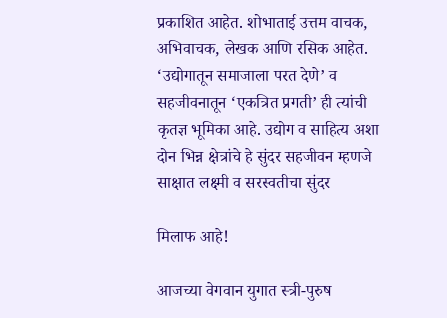प्रकाशित आहेत. शोभाताई उत्तम वाचक, अभिवाचक, लेखक आणि रसिक आहेत. ‘उद्योगातून समाजाला परत देणे’ व सहजीवनातून ‘एकत्रित प्रगती’ ही त्यांची कृतज्ञ भूमिका आहे. उद्योग व साहित्य अशा दोन भिन्न क्षेत्रांचे हे सुंदर सहजीवन म्हणजे साक्षात लक्ष्मी व सरस्वतीचा सुंदर

मिलाफ आहे!

आजच्या वेगवान युगात स्त्री-पुरुष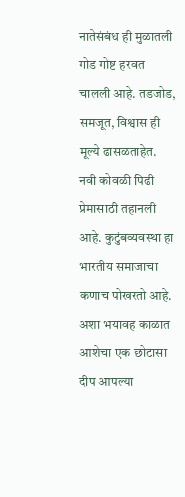नातेसंबंध ही मुळातली गोड गोष्ट हरवत चालली आहे. तडजोड, समजूत, विश्वास ही मूल्ये ढासळताहेत. नवी कोवळी पिढी प्रेमासाठी तहानली आहे. कुटुंबव्यवस्था हा भारतीय समाजाचा कणाच पोखरतो आहे. अशा भयावह काळात आशेचा एक छोटासा दीप आपल्या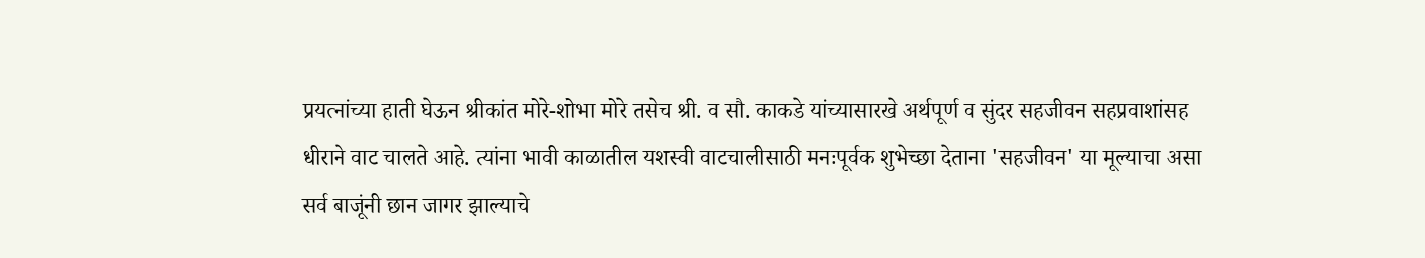प्रयत्नांच्या हाती घेऊन श्रीकांत मोरे-शोभा मोरे तसेच श्री. व सौ. काकडे यांच्यासारखे अर्थपूर्ण व सुंदर सहजीवन सहप्रवाशांसह धीराने वाट चालते आहे. त्यांना भावी काळातील यशस्वी वाटचालीसाठी मनःपूर्वक शुभेच्छा देताना 'सहजीवन' या मूल्याचा असा सर्व बाजूंनी छान जागर झाल्याचे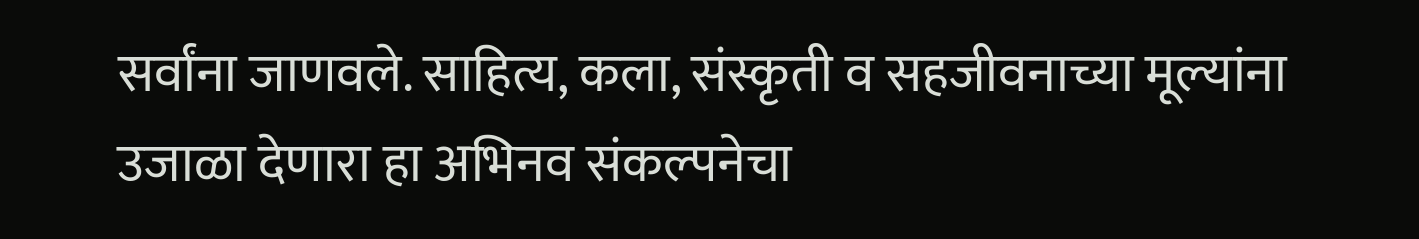सर्वांना जाणवले. साहित्य, कला, संस्कृती व सहजीवनाच्या मूल्यांना उजाळा देणारा हा अभिनव संकल्पनेचा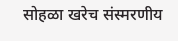सोहळा खरेच संस्मरणीय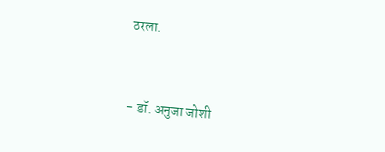ठरला.


- डॉ. अनुजा जोशी